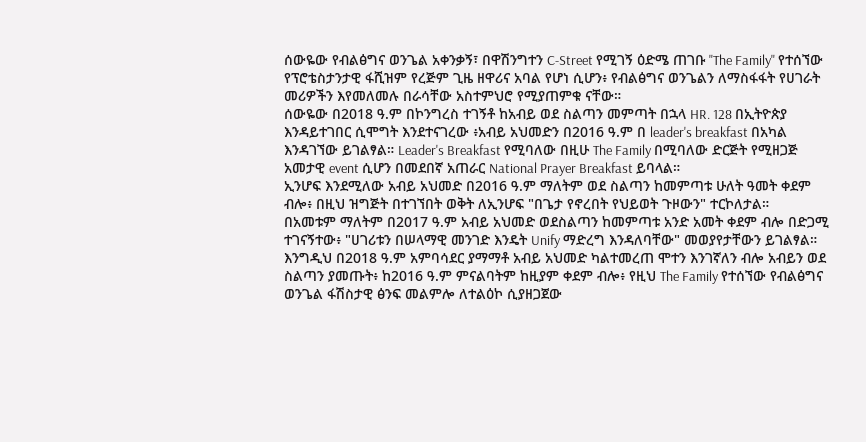ሰውዬው የብልፅግና ወንጌል አቀንቃኝ፣ በዋሽንግተን C-Street የሚገኝ ዕድሜ ጠገቡ "The Family" የተሰኘው የፕሮቴስታንታዊ ፋሺዝም የረጅም ጊዜ ዘዋሪና አባል የሆነ ሲሆን፥ የብልፅግና ወንጌልን ለማስፋፋት የሀገራት መሪዎችን እየመለመሉ በራሳቸው አስተምህሮ የሚያጠምቁ ናቸው።
ሰውዬው በ2018 ዓ.ም በኮንግረስ ተገኝቶ ከአብይ ወደ ስልጣን መምጣት በኋላ HR. 128 በኢትዮጵያ እንዳይተገበር ሲሞግት እንደተናገረው ፥አብይ አህመድን በ2016 ዓ.ም በ leader's breakfast በአካል እንዳገኘው ይገልፃል። Leader's Breakfast የሚባለው በዚሁ The Family በሚባለው ድርጅት የሚዘጋጅ አመታዊ event ሲሆን በመደበኛ አጠራር National Prayer Breakfast ይባላል።
ኢንሆፍ እንደሚለው አብይ አህመድ በ2016 ዓ.ም ማለትም ወደ ስልጣን ከመምጣቱ ሁለት ዓመት ቀደም ብሎ፥ በዚህ ዝግጅት በተገኘበት ወቅት ለኢንሆፍ "በጌታ የኖረበት የህይወት ጉዞውን" ተርኮለታል።
በአመቱም ማለትም በ2017 ዓ.ም አብይ አህመድ ወደስልጣን ከመምጣቱ አንድ አመት ቀደም ብሎ በድጋሚ ተገናኝተው፥ "ሀገሪቱን በሠላማዊ መንገድ እንዴት Unify ማድረግ እንዳለባቸው" መወያየታቸውን ይገልፃል።
እንግዲህ በ2018 ዓ.ም አምባሳደር ያማማቶ አብይ አህመድ ካልተመረጠ ሞተን እንገኛለን ብሎ አብይን ወደ ስልጣን ያመጡት፥ ከ2016 ዓ.ም ምናልባትም ከዚያም ቀደም ብሎ፥ የዚህ The Family የተሰኘው የብልፅግና ወንጌል ፋሽስታዊ ፅንፍ መልምሎ ለተልዕኮ ሲያዘጋጀው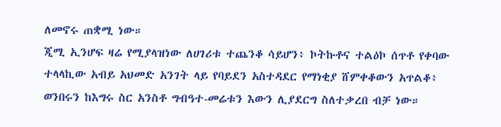ለመኖሩ ጠቋሚ ነው።
ጂሚ ኢንሆፍ ዛሬ የሚያላዝነው ለሀገሪቱ ተጨንቆ ሳይሆን፥ ኮትኩቶና ተልዕኮ ሰጥቶ የቀባው ተላላኪው አብይ አህመድ አንገት ላይ የባይደን አስተዳደር የማነቂያ ሸምቀቆውን አጥልቆ፥ ወንበሩን ከእግሩ ስር አንስቶ ግብዓተ-መሬቱን እውን ሊያደርግ ስለተቃረበ ብቻ ነው።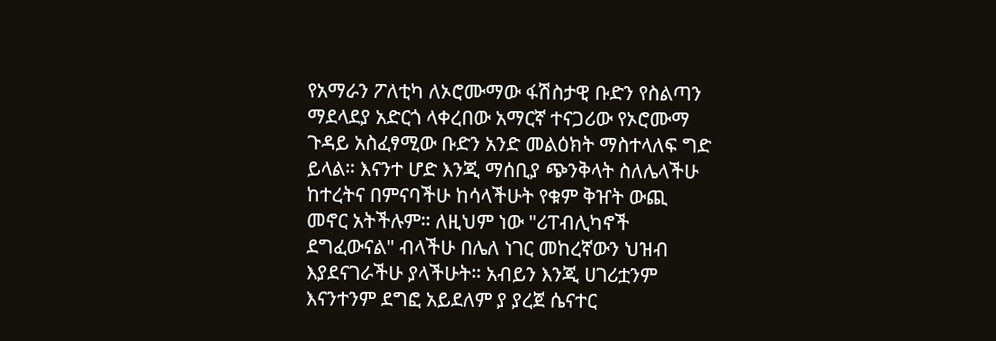የአማራን ፖለቲካ ለኦሮሙማው ፋሽስታዊ ቡድን የስልጣን ማደላደያ አድርጎ ላቀረበው አማርኛ ተናጋሪው የኦሮሙማ ጉዳይ አስፈፃሚው ቡድን አንድ መልዕክት ማስተላለፍ ግድ ይላል። እናንተ ሆድ እንጂ ማሰቢያ ጭንቅላት ስለሌላችሁ ከተረትና በምናባችሁ ከሳላችሁት የቁም ቅዠት ውጪ መኖር አትችሉም። ለዚህም ነው "ሪፐብሊካኖች ደግፈውናል" ብላችሁ በሌለ ነገር መከረኛውን ህዝብ እያደናገራችሁ ያላችሁት። አብይን እንጂ ሀገሪቷንም እናንተንም ደግፎ አይደለም ያ ያረጀ ሴናተር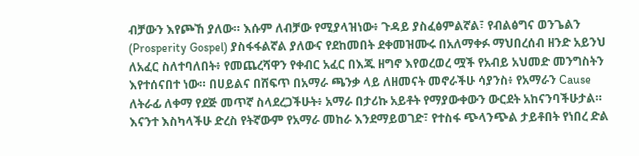ብቻውን እየጮኸ ያለው። እሱም ለብቻው የሚያላዝነው፥ ጉዳይ ያስፈፅምልኛል፣ የብልፅግና ወንጌልን (Prosperity Gospel) ያስፋፋልኛል ያለውና የደከመበት ደቀመዝሙሩ በአለማቀፉ ማህበረሰብ ዘንድ አይንህ ለአፈር ስለተባለበት፥ የመጨረሻዋን የቀብር አፈር በእጁ ዘግኖ እየወረወረ ሟች የአብይ አህመድ መንግስትን እየተሰናበተ ነው። በሀይልና በሸፍጥ በአማራ ጫንቃ ላይ ለዘመናት መኖራችሁ ሳያንስ፥ የአማራን Cause ለትራፊ ለቀማ የደጅ መጥኛ ስላደረጋችሁት፥ አማራ በታሪኩ አይቶት የማያውቀውን ውርደት አከናንባችሁታል። እናንተ እስካላችሁ ድረስ የትኛውም የአማራ መከራ እንደማይወገድ፣ የተስፋ ጭላንጭል ታይቶበት የነበረ ድል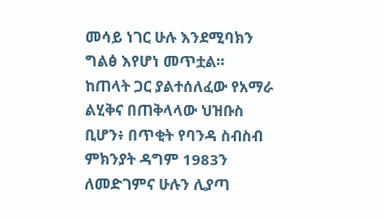መሳይ ነገር ሁሉ እንደሚባክን ግልፅ እየሆነ መጥቷል።
ከጠላት ጋር ያልተሰለፈው የአማራ ልሂቅና በጠቅላላው ህዝቡስ ቢሆን፥ በጥቂት የባንዳ ስብስብ ምክንያት ዳግም 1983ን ለመድገምና ሁሉን ሊያጣ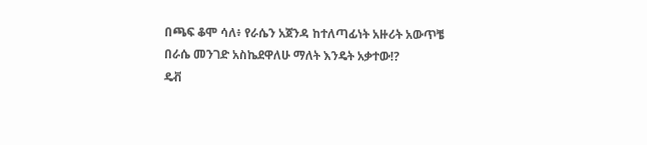በጫፍ ቆሞ ሳለ፥ የራሴን አጀንዳ ከተለጣፊነት አዙሪት አውጥቼ በራሴ መንገድ አስኬደዋለሁ ማለት እንዴት አቃተው⁉
ዴቭ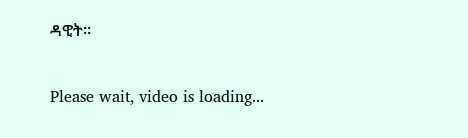ዳዊት።


Please wait, video is loading...